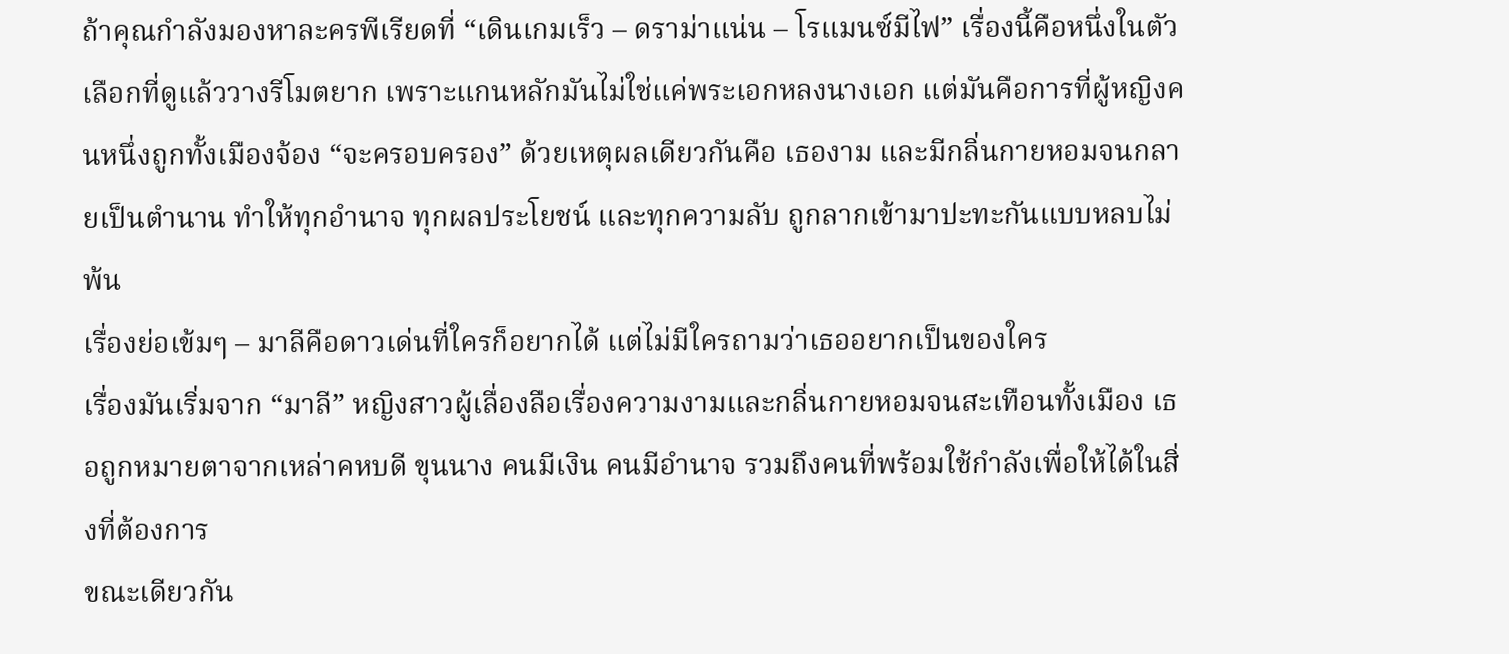ถ้าคุณกำลังมองหาละครพีเรียดที่ “เดินเกมเร็ว – ดราม่าแน่น – โรแมนซ์มีไฟ” เรื่องนี้คือหนึ่งในตัวเลือกที่ดูแล้ววางรีโมตยาก เพราะแกนหลักมันไม่ใช่แค่พระเอกหลงนางเอก แต่มันคือการที่ผู้หญิงคนหนึ่งถูกทั้งเมืองจ้อง “จะครอบครอง” ด้วยเหตุผลเดียวกันคือ เธองาม และมีกลิ่นกายหอมจนกลายเป็นตำนาน ทำให้ทุกอำนาจ ทุกผลประโยชน์ และทุกความลับ ถูกลากเข้ามาปะทะกันแบบหลบไม่พ้น
เรื่องย่อเข้มๆ – มาลีคือดาวเด่นที่ใครก็อยากได้ แต่ไม่มีใครถามว่าเธออยากเป็นของใคร
เรื่องมันเริ่มจาก “มาลี” หญิงสาวผู้เลื่องลือเรื่องความงามและกลิ่นกายหอมจนสะเทือนทั้งเมือง เธอถูกหมายตาจากเหล่าคหบดี ขุนนาง คนมีเงิน คนมีอำนาจ รวมถึงคนที่พร้อมใช้กำลังเพื่อให้ได้ในสิ่งที่ต้องการ
ขณะเดียวกัน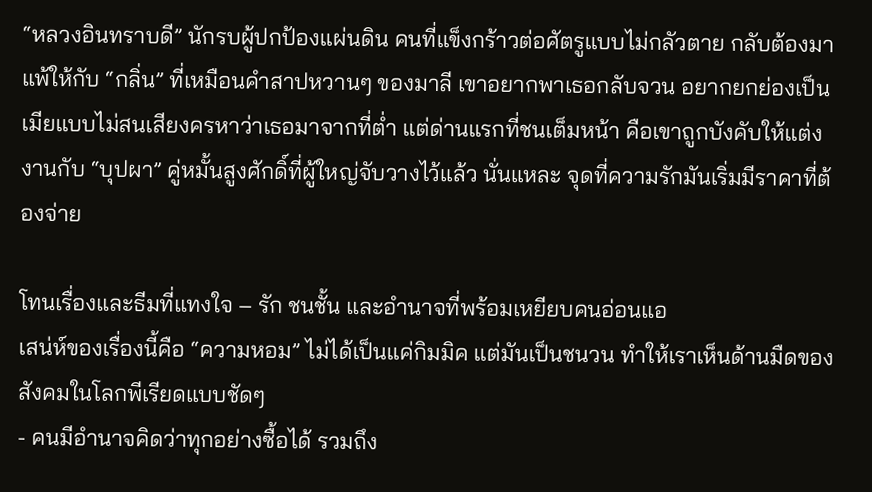“หลวงอินทราบดี” นักรบผู้ปกป้องแผ่นดิน คนที่แข็งกร้าวต่อศัตรูแบบไม่กลัวตาย กลับต้องมาแพ้ให้กับ “กลิ่น” ที่เหมือนคำสาปหวานๆ ของมาลี เขาอยากพาเธอกลับจวน อยากยกย่องเป็นเมียแบบไม่สนเสียงครหาว่าเธอมาจากที่ต่ำ แต่ด่านแรกที่ชนเต็มหน้า คือเขาถูกบังคับให้แต่งงานกับ “บุปผา” คู่หมั้นสูงศักดิ์ที่ผู้ใหญ่จับวางไว้แล้ว นั่นแหละ จุดที่ความรักมันเริ่มมีราคาที่ต้องจ่าย

โทนเรื่องและธีมที่แทงใจ – รัก ชนชั้น และอำนาจที่พร้อมเหยียบคนอ่อนแอ
เสน่ห์ของเรื่องนี้คือ “ความหอม” ไม่ได้เป็นแค่กิมมิค แต่มันเป็นชนวน ทำให้เราเห็นด้านมืดของสังคมในโลกพีเรียดแบบชัดๆ
- คนมีอำนาจคิดว่าทุกอย่างซื้อได้ รวมถึง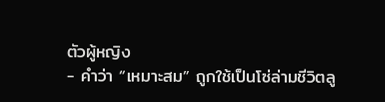ตัวผู้หญิง
- คำว่า “เหมาะสม” ถูกใช้เป็นโซ่ล่ามชีวิตลู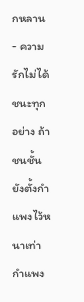กหลาน
- ความรักไม่ได้ชนะทุกอย่าง ถ้าชนชั้นยังตั้งกำแพงไว้หนาเท่ากำแพง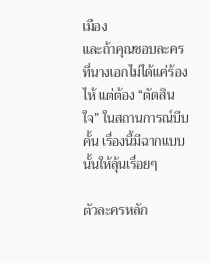เมือง
และถ้าคุณชอบละครที่นางเอกไม่ได้แค่ร้องไห้ แต่ต้อง “ตัดสินใจ” ในสถานการณ์บีบคั้น เรื่องนี้มีฉากแบบนั้นให้ลุ้นเรื่อยๆ

ตัวละครหลัก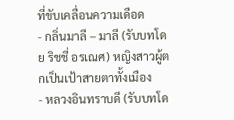ที่ขับเคลื่อนความเดือด
- กลิ่นมาลี – มาลี (รับบทโดย ริชชี่ อรเณศ) หญิงสาวผู้ตกเป็นเป้าสายตาทั้งเมือง
- หลวงอินทราบดี (รับบทโด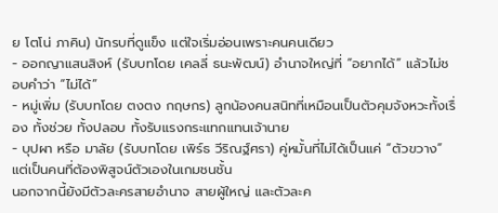ย โตโน่ ภาคิน) นักรบที่ดูแข็ง แต่ใจเริ่มอ่อนเพราะคนคนเดียว
- ออกญาแสนสิงห์ (รับบทโดย เคลลี่ ธนะพัฒน์) อำนาจใหญ่ที่ “อยากได้” แล้วไม่ชอบคำว่า “ไม่ได้”
- หมู่เพิ่ม (รับบทโดย ตงตง กฤษกร) ลูกน้องคนสนิทที่เหมือนเป็นตัวคุมจังหวะทั้งเรื่อง ทั้งช่วย ทั้งปลอบ ทั้งรับแรงกระแทกแทนเจ้านาย
- บุปผา หรือ มาลัย (รับบทโดย เพิร์ธ วีริณฐ์ศรา) คู่หมั้นที่ไม่ได้เป็นแค่ “ตัวขวาง” แต่เป็นคนที่ต้องพิสูจน์ตัวเองในเกมชนชั้น
นอกจากนี้ยังมีตัวละครสายอำนาจ สายผู้ใหญ่ และตัวละค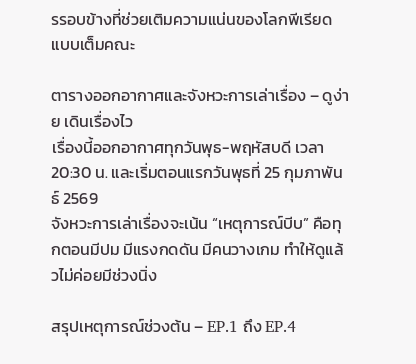รรอบข้างที่ช่วยเติมความแน่นของโลกพีเรียดแบบเต็มคณะ

ตารางออกอากาศและจังหวะการเล่าเรื่อง – ดูง่าย เดินเรื่องไว
เรื่องนี้ออกอากาศทุกวันพุธ-พฤหัสบดี เวลา 20:30 น. และเริ่มตอนแรกวันพุธที่ 25 กุมภาพันธ์ 2569
จังหวะการเล่าเรื่องจะเน้น “เหตุการณ์บีบ” คือทุกตอนมีปม มีแรงกดดัน มีคนวางเกม ทำให้ดูแล้วไม่ค่อยมีช่วงนิ่ง

สรุปเหตุการณ์ช่วงต้น – EP.1 ถึง EP.4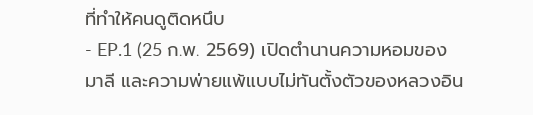ที่ทำให้คนดูติดหนึบ
- EP.1 (25 ก.พ. 2569) เปิดตำนานความหอมของมาลี และความพ่ายแพ้แบบไม่ทันตั้งตัวของหลวงอิน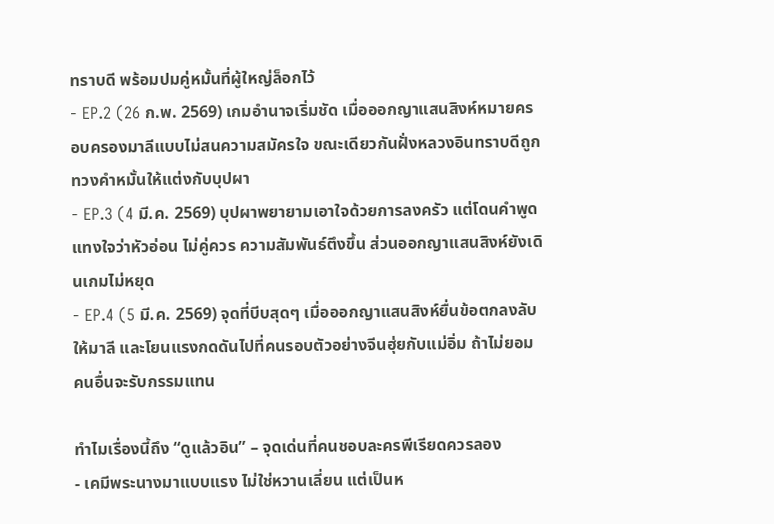ทราบดี พร้อมปมคู่หมั้นที่ผู้ใหญ่ล็อกไว้
- EP.2 (26 ก.พ. 2569) เกมอำนาจเริ่มชัด เมื่อออกญาแสนสิงห์หมายครอบครองมาลีแบบไม่สนความสมัครใจ ขณะเดียวกันฝั่งหลวงอินทราบดีถูกทวงคำหมั้นให้แต่งกับบุปผา
- EP.3 (4 มี.ค. 2569) บุปผาพยายามเอาใจด้วยการลงครัว แต่โดนคำพูดแทงใจว่าหัวอ่อน ไม่คู่ควร ความสัมพันธ์ตึงขึ้น ส่วนออกญาแสนสิงห์ยังเดินเกมไม่หยุด
- EP.4 (5 มี.ค. 2569) จุดที่บีบสุดๆ เมื่อออกญาแสนสิงห์ยื่นข้อตกลงลับให้มาลี และโยนแรงกดดันไปที่คนรอบตัวอย่างจีนฮุ่ยกับแม่อิ่ม ถ้าไม่ยอม คนอื่นจะรับกรรมแทน

ทำไมเรื่องนี้ถึง “ดูแล้วอิน” – จุดเด่นที่คนชอบละครพีเรียดควรลอง
- เคมีพระนางมาแบบแรง ไม่ใช่หวานเลี่ยน แต่เป็นห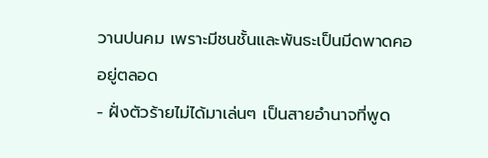วานปนคม เพราะมีชนชั้นและพันธะเป็นมีดพาดคออยู่ตลอด
- ฝั่งตัวร้ายไม่ได้มาเล่นๆ เป็นสายอำนาจที่พูด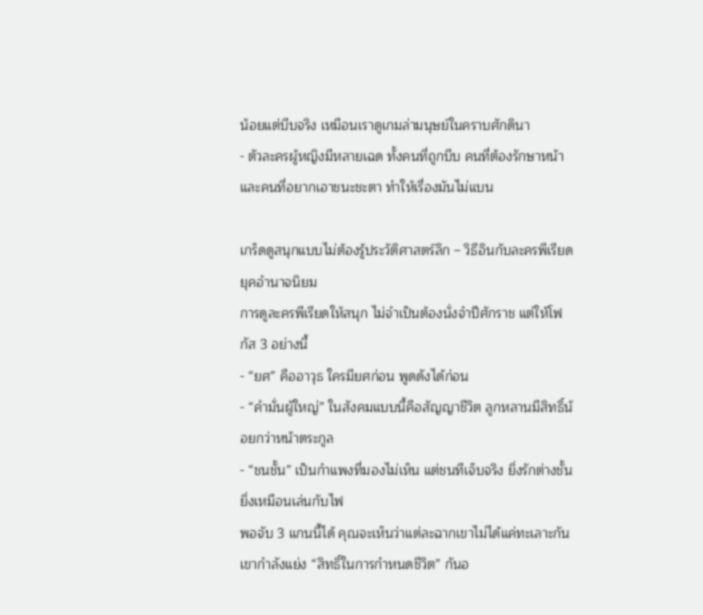น้อยแต่บีบจริง เหมือนเราดูเกมล่ามนุษย์ในคราบศักดินา
- ตัวละครผู้หญิงมีหลายเฉด ทั้งคนที่ถูกบีบ คนที่ต้องรักษาหน้า และคนที่อยากเอาชนะชะตา ทำให้เรื่องมันไม่แบน

เกร็ดดูสนุกแบบไม่ต้องรู้ประวัติศาสตร์ลึก – วิธีอินกับละครพีเรียดยุคอำนาจนิยม
การดูละครพีเรียดให้สนุก ไม่จำเป็นต้องนั่งจำปีศักราช แต่ให้โฟกัส 3 อย่างนี้
- “ยศ” คืออาวุธ ใครมียศก่อน พูดดังได้ก่อน
- “คำมั่นผู้ใหญ่” ในสังคมแบบนี้คือสัญญาชีวิต ลูกหลานมีสิทธิ์น้อยกว่าหน้าตระกูล
- “ชนชั้น” เป็นกำแพงที่มองไม่เห็น แต่ชนทีเจ็บจริง ยิ่งรักต่างชั้น ยิ่งเหมือนเล่นกับไฟ
พอจับ 3 แกนนี้ได้ คุณจะเห็นว่าแต่ละฉากเขาไม่ได้แค่ทะเลาะกัน เขากำลังแย่ง “สิทธิ์ในการกำหนดชีวิต” กันอ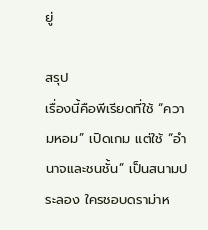ยู่

สรุป
เรื่องนี้คือพีเรียดที่ใช้ “ความหอม” เปิดเกม แต่ใช้ “อำนาจและชนชั้น” เป็นสนามประลอง ใครชอบดราม่าห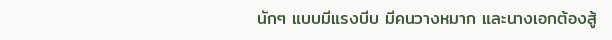นักๆ แบบมีแรงบีบ มีคนวางหมาก และนางเอกต้องสู้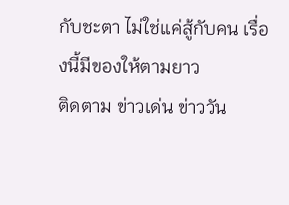กับชะตา ไม่ใช่แค่สู้กับคน เรื่องนี้มีของให้ตามยาว
ติดตาม ข่าวเด่น ข่าววัน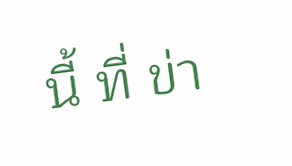นี้ ที่ ข่า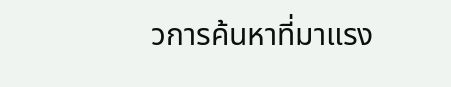วการค้นหาที่มาแรง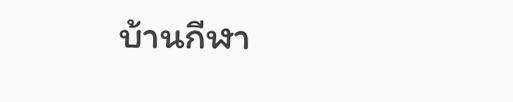บ้านกีฬา